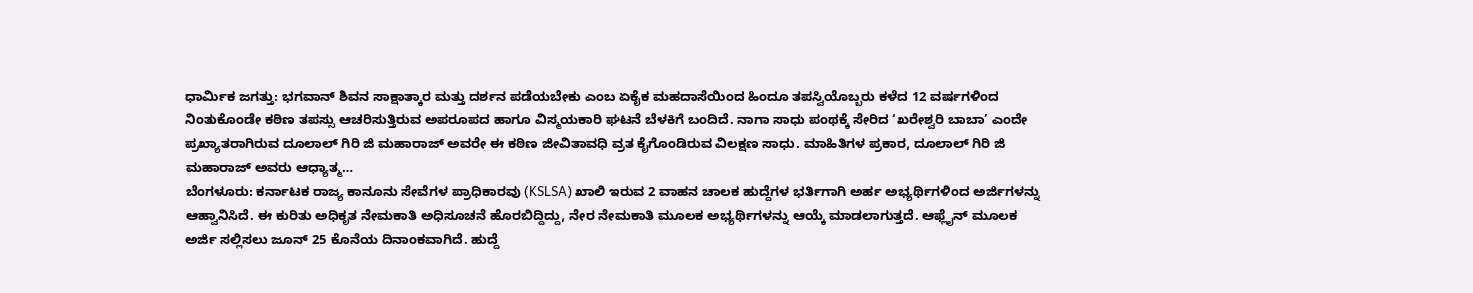ಧಾರ್ಮಿಕ ಜಗತ್ತು: ಭಗವಾನ್ ಶಿವನ ಸಾಕ್ಷಾತ್ಕಾರ ಮತ್ತು ದರ್ಶನ ಪಡೆಯಬೇಕು ಎಂಬ ಏಕೈಕ ಮಹದಾಸೆಯಿಂದ ಹಿಂದೂ ತಪಸ್ವಿಯೊಬ್ಬರು ಕಳೆದ 12 ವರ್ಷಗಳಿಂದ ನಿಂತುಕೊಂಡೇ ಕಠಿಣ ತಪಸ್ಸು ಆಚರಿಸುತ್ತಿರುವ ಅಪರೂಪದ ಹಾಗೂ ವಿಸ್ಮಯಕಾರಿ ಘಟನೆ ಬೆಳಕಿಗೆ ಬಂದಿದೆ. ನಾಗಾ ಸಾಧು ಪಂಥಕ್ಕೆ ಸೇರಿದ ‘ಖರೇಶ್ವರಿ ಬಾಬಾ’ ಎಂದೇ ಪ್ರಖ್ಯಾತರಾಗಿರುವ ದೂಲಾಲ್ ಗಿರಿ ಜಿ ಮಹಾರಾಜ್ ಅವರೇ ಈ ಕಠಿಣ ಜೀವಿತಾವಧಿ ವ್ರತ ಕೈಗೊಂಡಿರುವ ವಿಲಕ್ಷಣ ಸಾಧು. ಮಾಹಿತಿಗಳ ಪ್ರಕಾರ, ದೂಲಾಲ್ ಗಿರಿ ಜಿ ಮಹಾರಾಜ್ ಅವರು ಆಧ್ಯಾತ್ಮ…
ಬೆಂಗಳೂರು: ಕರ್ನಾಟಕ ರಾಜ್ಯ ಕಾನೂನು ಸೇವೆಗಳ ಪ್ರಾಧಿಕಾರವು (KSLSA) ಖಾಲಿ ಇರುವ 2 ವಾಹನ ಚಾಲಕ ಹುದ್ದೆಗಳ ಭರ್ತಿಗಾಗಿ ಅರ್ಹ ಅಭ್ಯರ್ಥಿಗಳಿಂದ ಅರ್ಜಿಗಳನ್ನು ಆಹ್ವಾನಿಸಿದೆ. ಈ ಕುರಿತು ಅಧಿಕೃತ ನೇಮಕಾತಿ ಅಧಿಸೂಚನೆ ಹೊರಬಿದ್ದಿದ್ದು, ನೇರ ನೇಮಕಾತಿ ಮೂಲಕ ಅಭ್ಯರ್ಥಿಗಳನ್ನು ಆಯ್ಕೆ ಮಾಡಲಾಗುತ್ತದೆ. ಆಫ್ಲೈನ್ ಮೂಲಕ ಅರ್ಜಿ ಸಲ್ಲಿಸಲು ಜೂನ್ 25 ಕೊನೆಯ ದಿನಾಂಕವಾಗಿದೆ. ಹುದ್ದೆ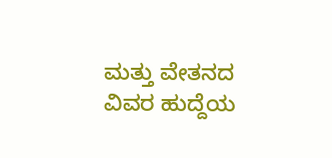ಮತ್ತು ವೇತನದ ವಿವರ ಹುದ್ದೆಯ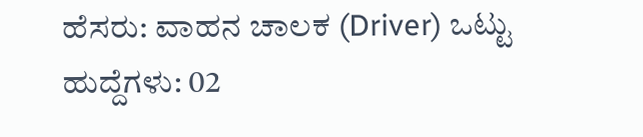ಹೆಸರು: ವಾಹನ ಚಾಲಕ (Driver) ಒಟ್ಟು ಹುದ್ದೆಗಳು: 02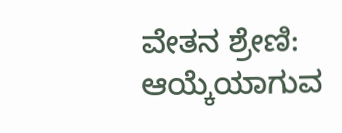ವೇತನ ಶ್ರೇಣಿ: ಆಯ್ಕೆಯಾಗುವ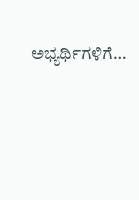ಅಭ್ಯರ್ಥಿಗಳಿಗೆ…